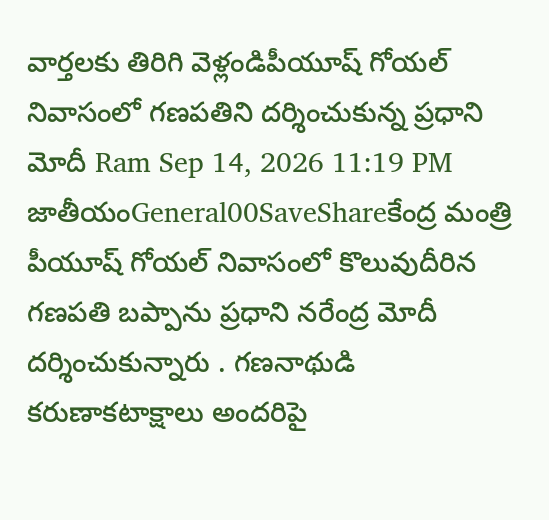వార్తలకు తిరిగి వెళ్లండిపీయూష్ గోయల్ నివాసంలో గణపతిని దర్శించుకున్న ప్రధాని మోదీ Ram Sep 14, 2026 11:19 PM జాతీయంGeneral00SaveShareకేంద్ర మంత్రి పీయూష్ గోయల్ నివాసంలో కొలువుదీరిన గణపతి బప్పాను ప్రధాని నరేంద్ర మోదీ దర్శించుకున్నారు . గణనాథుడి కరుణాకటాక్షాలు అందరిపై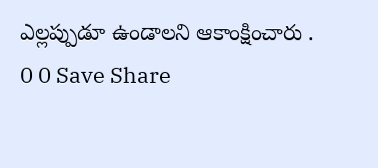ఎల్లప్పుడూ ఉండాలని ఆకాంక్షించారు . 0 0 Save Share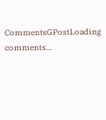CommentsGPostLoading comments...